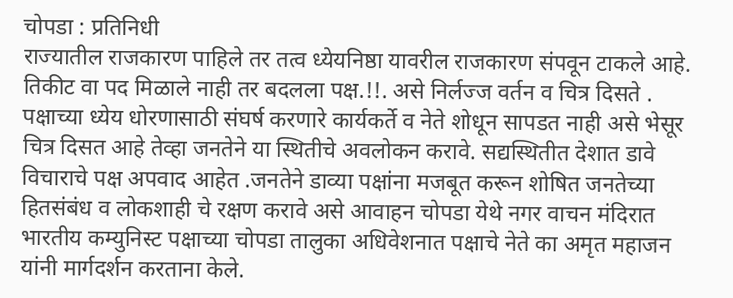चोपडा : प्रतिनिधी
राज्यातील राजकारण पाहिले तर तत्व ध्येयनिष्ठा यावरील राजकारण संपवून टाकले आहे. तिकीट वा पद मिळाले नाही तर बदलला पक्ष.!!. असे निर्लज्ज वर्तन व चित्र दिसते . पक्षाच्या ध्येय धोरणासाठी संघर्ष करणारे कार्यकर्ते व नेते शोधून सापडत नाही असे भेसूर चित्र दिसत आहे तेव्हा जनतेने या स्थितीचे अवलोकन करावे. सद्यस्थितीत देशात डावे विचाराचे पक्ष अपवाद आहेत .जनतेने डाव्या पक्षांना मजबूत करून शोषित जनतेच्या हितसंबंध व लोकशाही चे रक्षण करावे असे आवाहन चोपडा येथे नगर वाचन मंदिरात भारतीय कम्युनिस्ट पक्षाच्या चोपडा तालुका अधिवेशनात पक्षाचे नेते का अमृत महाजन यांनी मार्गदर्शन करताना केले.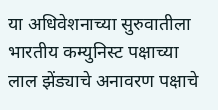या अधिवेशनाच्या सुरुवातीला भारतीय कम्युनिस्ट पक्षाच्या लाल झेंड्याचे अनावरण पक्षाचे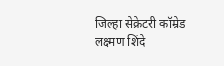जिल्हा सेक्रेटरी कॉम्रेड लक्ष्मण शिंदे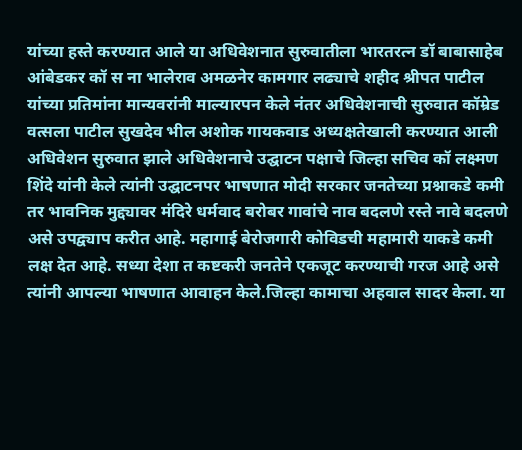यांच्या हस्ते करण्यात आले या अधिवेशनात सुरुवातीला भारतरत्न डॉ बाबासाहेब आंबेडकर कॉ स ना भालेराव अमळनेर कामगार लढ्याचे शहीद श्रीपत पाटील यांच्या प्रतिमांना मान्यवरांनी माल्यारपन केले नंतर अधिवेशनाची सुरुवात कॉम्रेड वत्सला पाटील सुखदेव भील अशोक गायकवाड अध्यक्षतेखाली करण्यात आली अधिवेशन सुरुवात झाले अधिवेशनाचे उद्घाटन पक्षाचे जिल्हा सचिव कॉ लक्ष्मण शिंदे यांनी केले त्यांनी उद्घाटनपर भाषणात मोदी सरकार जनतेच्या प्रश्नाकडे कमी तर भावनिक मुद्द्यावर मंदिरे धर्मवाद बरोबर गावांचे नाव बदलणे रस्ते नावे बदलणे असे उपद्व्याप करीत आहे. महागाई बेरोजगारी कोविडची महामारी याकडे कमी लक्ष देत आहे. सध्या देशा त कष्टकरी जनतेने एकजूट करण्याची गरज आहे असे त्यांनी आपल्या भाषणात आवाहन केले.जिल्हा कामाचा अहवाल सादर केला. या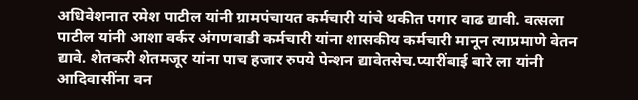अधिवेशनात रमेश पाटील यांनी ग्रामपंचायत कर्मचारी यांचे थकीत पगार वाढ द्यावी. वत्सला पाटील यांनी आशा वर्कर अंगणवाडी कर्मचारी यांना शासकीय कर्मचारी मानून त्याप्रमाणे वेतन द्यावे. शेतकरी शेतमजूर यांना पाच हजार रुपये पेन्शन द्यावेतसेच.प्यारींबाई बारे ला यांनी आदिवासींना वन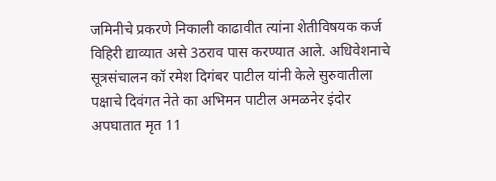जमिनीचे प्रकरणे निकाली काढावीत त्यांना शेतीविषयक कर्ज विहिरी द्याव्यात असे 3ठराव पास करण्यात आले. अधिवेशनाचे सूत्रसंचालन कॉ रमेश दिगंबर पाटील यांनी केले सुरुवातीला पक्षाचे दिवंगत नेते का अभिमन पाटील अमळनेर इंदोर अपघातात मृत 11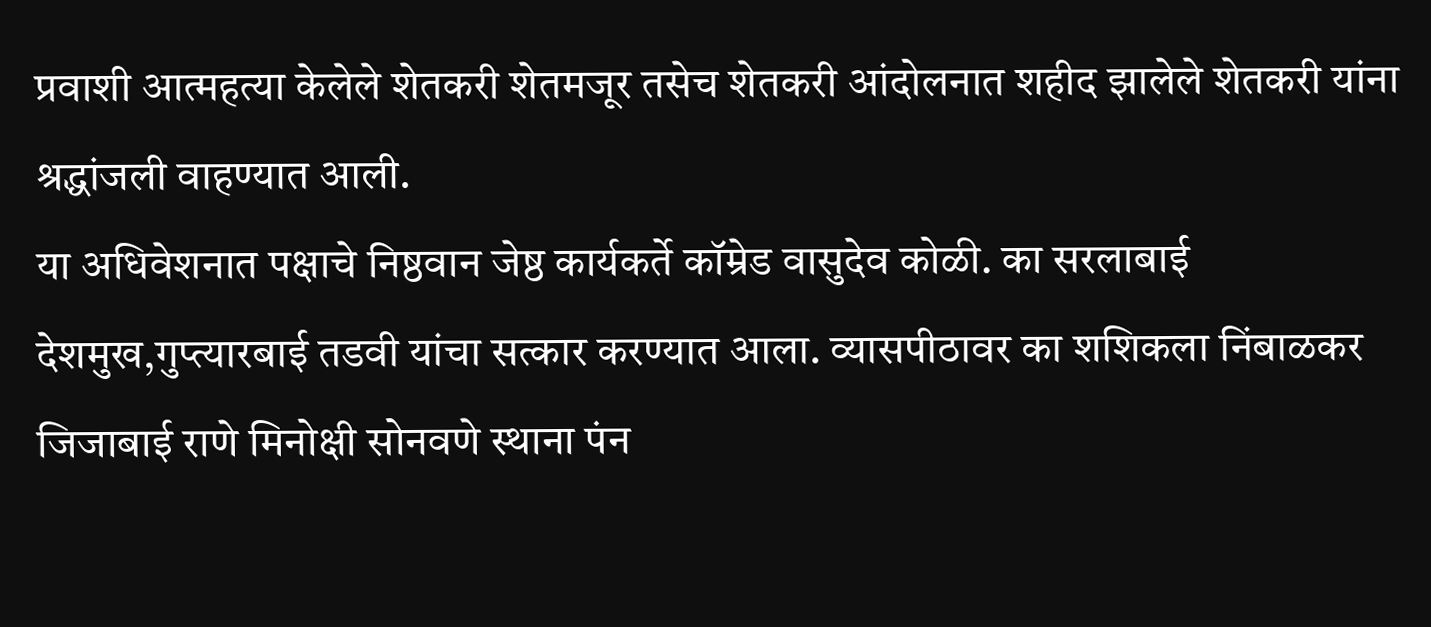प्रवाशी आत्महत्या केलेले शेतकरी शेतमजूर तसेच शेतकरी आंदोलनात शहीद झालेले शेतकरी यांना श्रद्धांजली वाहण्यात आली.
या अधिवेशनात पक्षाचे निष्ठवान जेष्ठ कार्यकर्ते कॉम्रेड वासुदेव कोळी. का सरलाबाई देशमुख,गुप्त्यारबाई तडवी यांचा सत्कार करण्यात आला. व्यासपीठावर का शशिकला निंबाळकर जिजाबाई राणे मिनोक्षी सोनवणे स्थाना पंन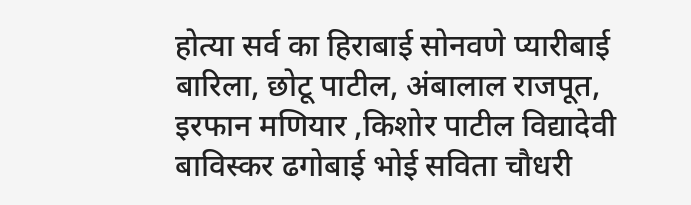होत्या सर्व का हिराबाई सोनवणे प्यारीबाई बारिला, छोटू पाटील, अंबालाल राजपूत, इरफान मणियार ,किशोर पाटील विद्यादेवी बाविस्कर ढगोबाई भोई सविता चौधरी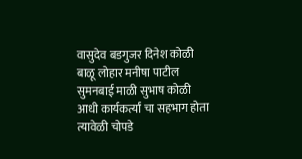वासुदेव बडगुजर दिनेश कोळी बाळू लोहार मनीषा पाटील सुमनबाई माळी सुभाष कोळी आधी कार्यकर्त्यां चा सहभाग होता त्यावेळी चोपडे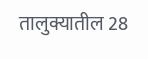तालुक्यातील 28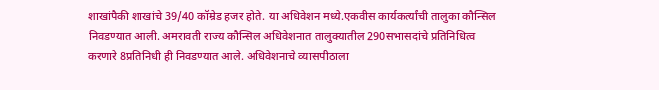शाखांपैकी शाखांचे 39/40 कॉम्रेड हजर होते. या अधिवेशन मध्ये.एकवीस कार्यकर्त्यांची तालुका कौन्सिल निवडण्यात आली. अमरावती राज्य कौन्सिल अधिवेशनात तालुक्यातील 290सभासदांचे प्रतिनिधित्व करणारे 8प्रतिनिधी ही निवडण्यात आले. अधिवेशनाचे व्यासपीठाला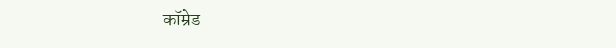कॉम्रेड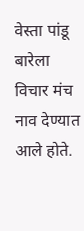वेस्ता पांडू बारेला विचार मंच नाव देण्यात आले होते.